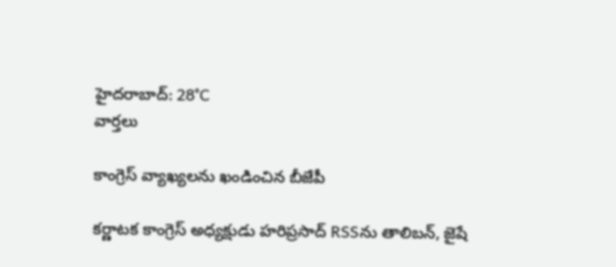హైదరాబాద్: 28°C
వార్తలు

కాంగ్రెస్ వ్యాఖ్యలను ఖండించిన బీజేపీ

కర్ణాటక కాంగ్రెస్ అధ్యక్షుడు హరిప్రసాద్ RSSను తాలిబన్, జైషే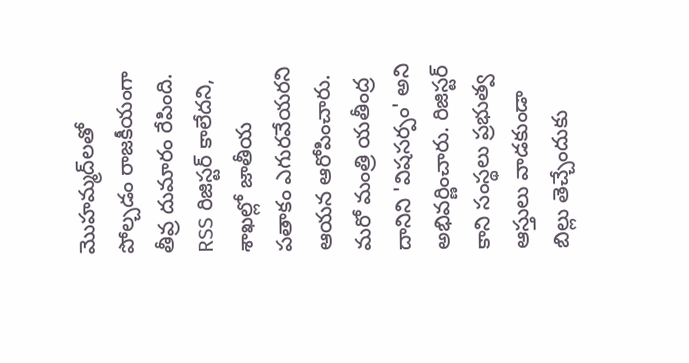మొహమ్మద్‌లతో పోల్చడం రాజకీయంగా తీవ్ర దుమారం రేపింది. RSS రిజిస్టర్ కాలేదని, శాఖల్లో జాతీయ పతాకం ఎగురవేయరని ఆయన ఆరోపించారు. మరో మంత్రి యతీంద్ర దానిని 'విషసర్పం' అని అభివర్ణించారు. రిజిస్టర్ కాని సంస్థలు ప్రభుత్వ ఆస్తులు వాడకుండా బిల్లు తెచ్చేందుకు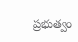ప్రభుత్వం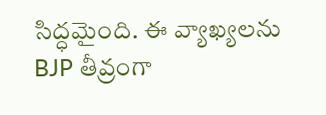సిద్ధమైంది. ఈ వ్యాఖ్యలను BJP తీవ్రంగా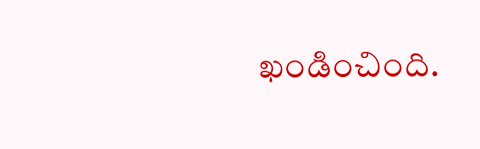ఖండించింది.